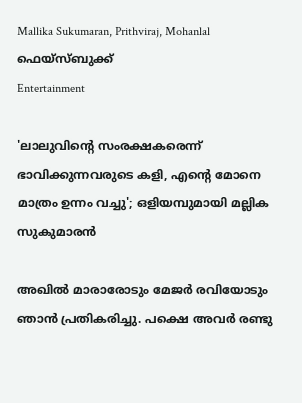Mallika Sukumaran, Prithviraj, Mohanlal ഫെയ്സ്ബുക്ക്
Entertainment

'ലാലുവിന്റെ സംരക്ഷകരെന്ന് ഭാവിക്കുന്നവരുടെ കളി, എന്റെ മോനെ മാത്രം ഉന്നം വച്ചു'; ഒളിയമ്പുമായി മല്ലിക സുകുമാരന്‍

അഖില്‍ മാരാരോടും മേജര്‍ രവിയോടും ഞാന്‍ പ്രതികരിച്ചു. പക്ഷെ അവര്‍ രണ്ടു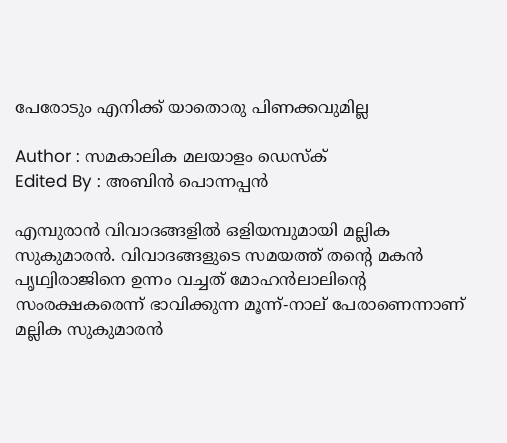പേരോടും എനിക്ക് യാതൊരു പിണക്കവുമില്ല

Author : സമകാലിക മലയാളം ഡെസ്ക്
Edited By : അബിന്‍ പൊന്നപ്പന്‍

എമ്പുരാന്‍ വിവാദങ്ങളില്‍ ഒളിയമ്പുമായി മല്ലിക സുകുമാരന്‍. വിവാദങ്ങളുടെ സമയത്ത് തന്റെ മകന്‍ പൃഥ്വിരാജിനെ ഉന്നം വച്ചത് മോഹന്‍ലാലിന്റെ സംരക്ഷകരെന്ന് ഭാവിക്കുന്ന മൂന്ന്-നാല് പേരാണെന്നാണ് മല്ലിക സുകുമാരന്‍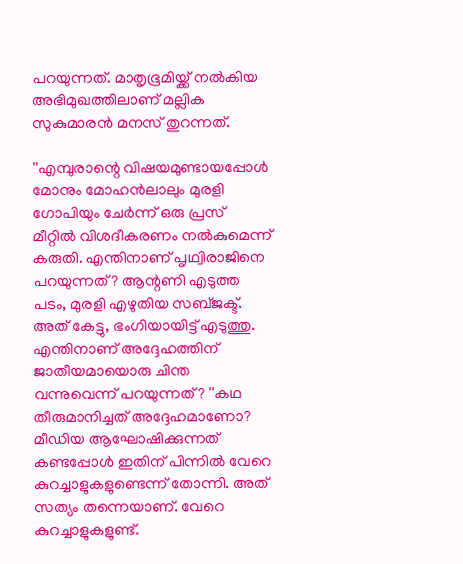പറയുന്നത്. മാതൃഭൂമിയ്ക്ക് നല്‍കിയ അഭിമുഖത്തിലാണ് മല്ലിക സുകുമാരന്‍ മനസ് തുറന്നത്.

''എമ്പുരാന്റെ വിഷയമുണ്ടായപ്പോള്‍ മോനും മോഹന്‍ലാലും മുരളി ഗോപിയും ചേര്‍ന്ന് ഒരു പ്രസ് മീറ്റില്‍ വിശദീകരണം നല്‍കുമെന്ന് കരുതി. എന്തിനാണ് പൃഥ്വിരാജിനെ പറയുന്നത്? ആന്റണി എടുത്ത പടം, മുരളി എഴുതിയ സബ്ജക്ട്. അത് കേട്ടു, ഭംഗിയായിട്ട് എടുത്തു. എന്തിനാണ് അദ്ദേഹത്തിന് ജാതീയമായൊരു ചിന്ത വന്നുവെന്ന് പറയുന്നത്? ''കഥ തീരുമാനിച്ചത് അദ്ദേഹമാണോ? മീഡിയ ആഘോഷിക്കുന്നത് കണ്ടപ്പോള്‍ ഇതിന് പിന്നില്‍ വേറെ കുറച്ചാളുകളുണ്ടെന്ന് തോന്നി. അത് സത്യം തന്നെയാണ്. വേറെ കുറച്ചാളുകളുണ്ട്.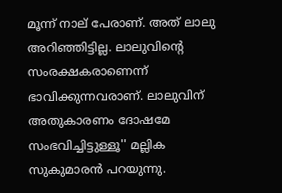മൂന്ന് നാല് പേരാണ്. അത് ലാലു അറിഞ്ഞിട്ടില്ല. ലാലുവിന്റെ സംരക്ഷകരാണെന്ന് ഭാവിക്കുന്നവരാണ്. ലാലുവിന് അതുകാരണം ദോഷമേ സംഭവിച്ചിട്ടുള്ളൂ'' മല്ലിക സുകുമാരന്‍ പറയുന്നു.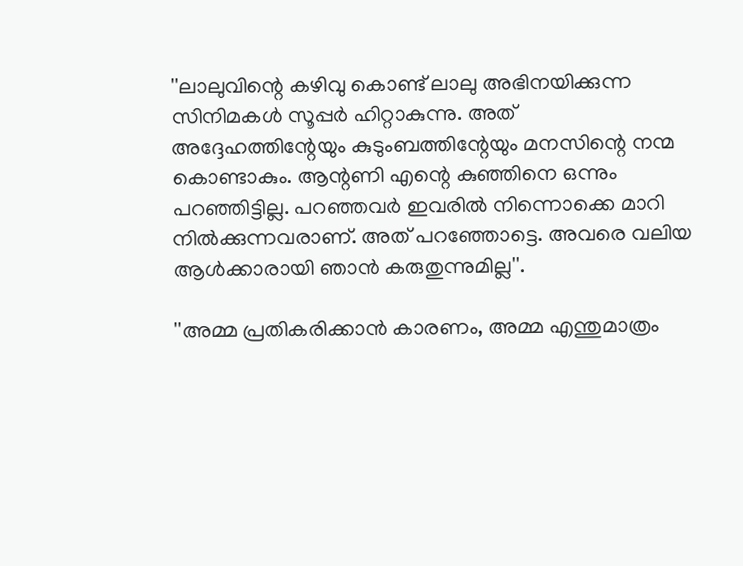''ലാലുവിന്റെ കഴിവു കൊണ്ട് ലാലു അഭിനയിക്കുന്ന സിനിമകള്‍ സൂപ്പര്‍ ഹിറ്റാകുന്നു. അത് അദ്ദേഹത്തിന്റേയും കുടുംബത്തിന്റേയും മനസിന്റെ നന്മ കൊണ്ടാകും. ആന്റണി എന്റെ കുഞ്ഞിനെ ഒന്നും പറഞ്ഞിട്ടില്ല. പറഞ്ഞവര്‍ ഇവരില്‍ നിന്നൊക്കെ മാറി നില്‍ക്കുന്നവരാണ്. അത് പറഞ്ഞോട്ടെ. അവരെ വലിയ ആള്‍ക്കാരായി ഞാന്‍ കരുതുന്നുമില്ല''.

''അമ്മ പ്രതികരിക്കാന്‍ കാരണം, അമ്മ എന്തുമാത്രം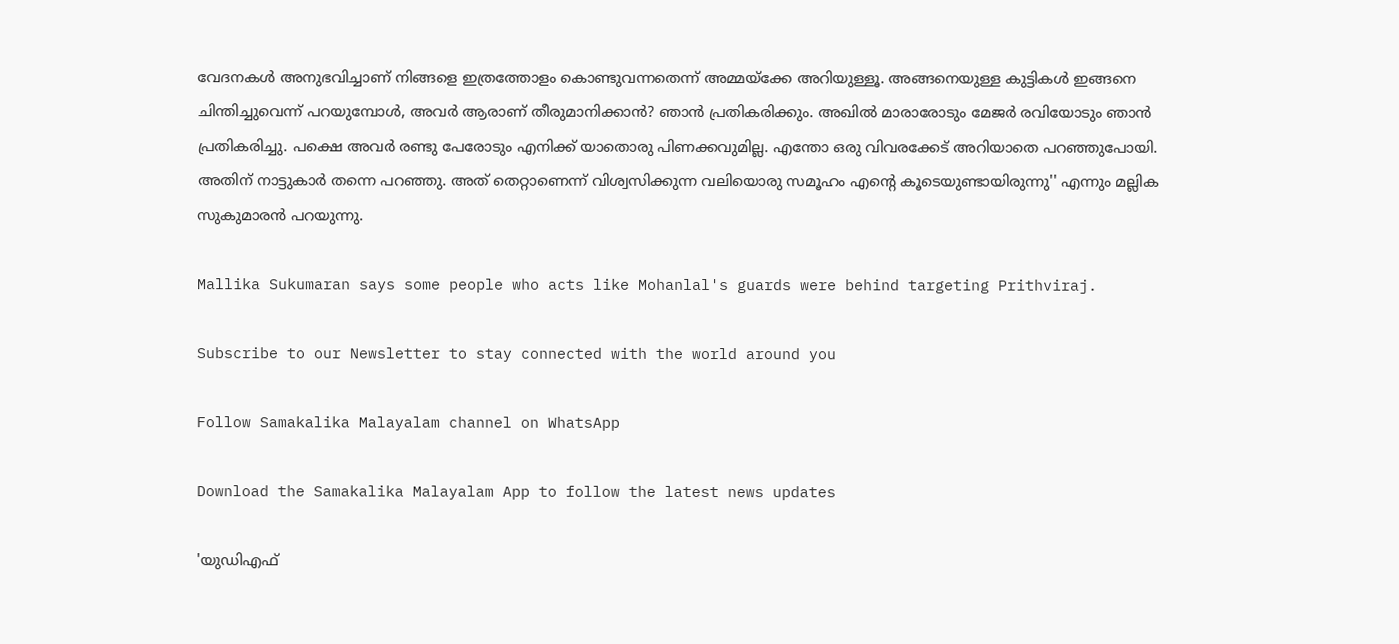വേദനകള്‍ അനുഭവിച്ചാണ് നിങ്ങളെ ഇത്രത്തോളം കൊണ്ടുവന്നതെന്ന് അമ്മയ്‌ക്കേ അറിയുള്ളൂ. അങ്ങനെയുള്ള കുട്ടികള്‍ ഇങ്ങനെ ചിന്തിച്ചുവെന്ന് പറയുമ്പോള്‍, അവര്‍ ആരാണ് തീരുമാനിക്കാന്‍? ഞാന്‍ പ്രതികരിക്കും. അഖില്‍ മാരാരോടും മേജര്‍ രവിയോടും ഞാന്‍ പ്രതികരിച്ചു. പക്ഷെ അവര്‍ രണ്ടു പേരോടും എനിക്ക് യാതൊരു പിണക്കവുമില്ല. എന്തോ ഒരു വിവരക്കേട് അറിയാതെ പറഞ്ഞുപോയി. അതിന് നാട്ടുകാര്‍ തന്നെ പറഞ്ഞു. അത് തെറ്റാണെന്ന് വിശ്വസിക്കുന്ന വലിയൊരു സമൂഹം എന്റെ കൂടെയുണ്ടായിരുന്നു'' എന്നും മല്ലിക സുകുമാരന്‍ പറയുന്നു.

Mallika Sukumaran says some people who acts like Mohanlal's guards were behind targeting Prithviraj.

Subscribe to our Newsletter to stay connected with the world around you

Follow Samakalika Malayalam channel on WhatsApp

Download the Samakalika Malayalam App to follow the latest news updates

'യുഡിഎഫ്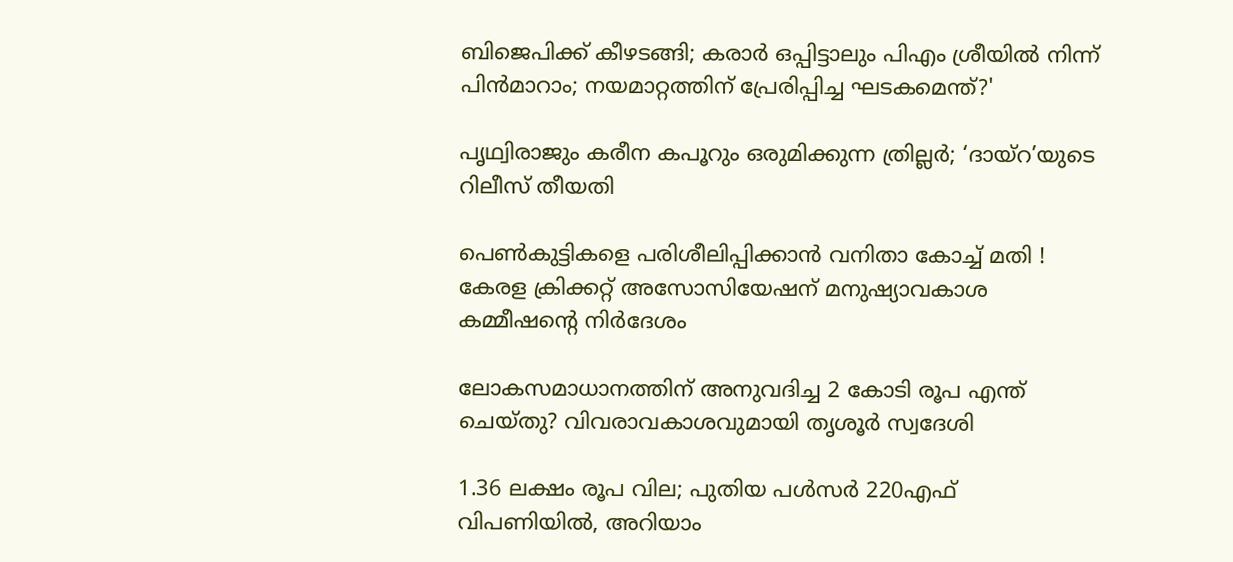ബിജെപിക്ക് കീഴടങ്ങി; കരാര്‍ ഒപ്പിട്ടാലും പിഎം ശ്രീയില്‍ നിന്ന് പിന്‍മാറാം; നയമാറ്റത്തിന് പ്രേരിപ്പിച്ച ഘടകമെന്ത്?'

പൃഥ്വിരാജും കരീന കപൂറും ഒരുമിക്കുന്ന ത്രില്ലർ; ‘ദായ്റ’യുടെ റിലീസ് തീയതി

പെൺകുട്ടികളെ പരിശീലിപ്പിക്കാൻ വനിതാ കോച്ച് മതി ! കേരള ക്രിക്കറ്റ് അസോസിയേഷന് മനുഷ്യാവകാശ കമ്മീഷന്റെ നിർദേശം

ലോകസമാധാനത്തിന് അനുവദിച്ച 2 കോടി രൂപ എന്ത് ചെയ്തു? വിവരാവകാശവുമായി തൃശൂർ സ്വദേശി

1.36 ലക്ഷം രൂപ വില; പുതിയ പള്‍സര്‍ 220എഫ് വിപണിയില്‍, അറിയാം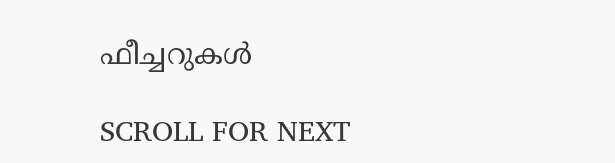ഫീച്ചറുകള്‍

SCROLL FOR NEXT